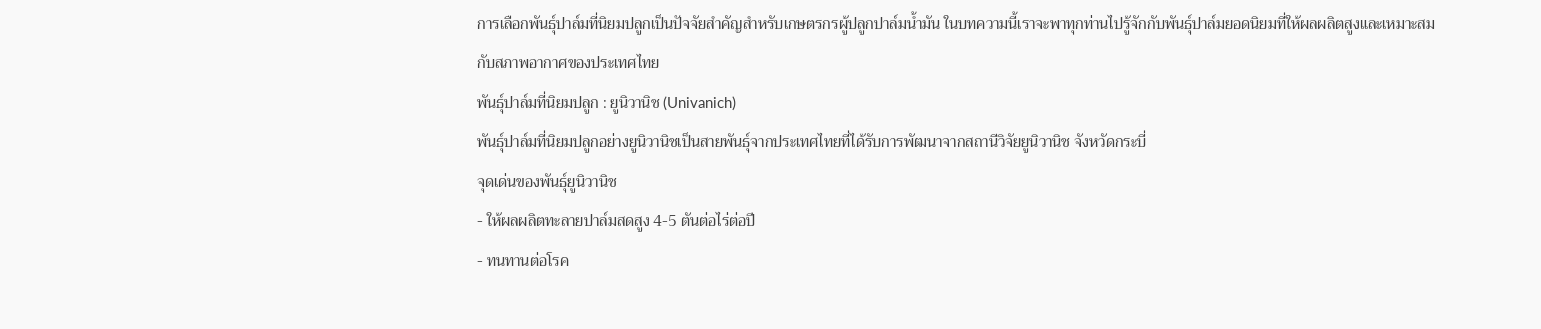การเลือกพันธุ์ปาล์มที่นิยมปลูกเป็นปัจจัยสำคัญสำหรับเกษตรกรผู้ปลูกปาล์มน้ำมัน ในบทความนี้เราจะพาทุกท่านไปรู้จักกับพันธุ์ปาล์มยอดนิยมที่ให้ผลผลิตสูงและเหมาะสมกับสภาพอากาศของประเทศไทย
พันธุ์ปาล์มที่นิยมปลูก : ยูนิวานิช (Univanich)
พันธุ์ปาล์มที่นิยมปลูกอย่างยูนิวานิชเป็นสายพันธุ์จากประเทศไทยที่ได้รับการพัฒนาจากสถานีวิจัยยูนิวานิช จังหวัดกระบี่
จุดเด่นของพันธุ์ยูนิวานิช
- ให้ผลผลิตทะลายปาล์มสดสูง 4-5 ตันต่อไร่ต่อปี
- ทนทานต่อโรค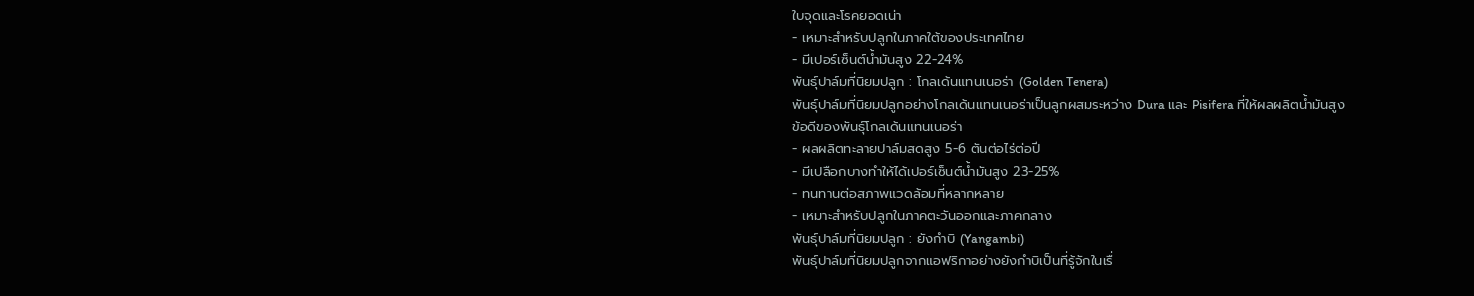ใบจุดและโรคยอดเน่า
- เหมาะสำหรับปลูกในภาคใต้ของประเทศไทย
- มีเปอร์เซ็นต์น้ำมันสูง 22-24%
พันธุ์ปาล์มที่นิยมปลูก : โกลเด้นแทนเนอร่า (Golden Tenera)
พันธุ์ปาล์มที่นิยมปลูกอย่างโกลเด้นแทนเนอร่าเป็นลูกผสมระหว่าง Dura และ Pisifera ที่ให้ผลผลิตน้ำมันสูง
ข้อดีของพันธุ์โกลเด้นแทนเนอร่า
- ผลผลิตทะลายปาล์มสดสูง 5-6 ตันต่อไร่ต่อปี
- มีเปลือกบางทำให้ได้เปอร์เซ็นต์น้ำมันสูง 23-25%
- ทนทานต่อสภาพแวดล้อมที่หลากหลาย
- เหมาะสำหรับปลูกในภาคตะวันออกและภาคกลาง
พันธุ์ปาล์มที่นิยมปลูก : ยังกำบิ (Yangambi)
พันธุ์ปาล์มที่นิยมปลูกจากแอฟริกาอย่างยังกำบิเป็นที่รู้จักในเรื่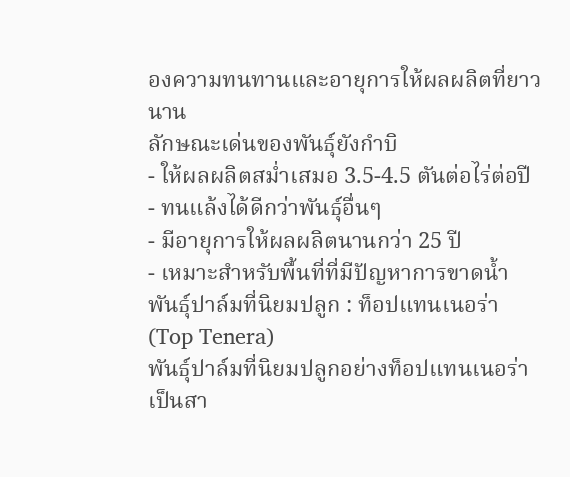องความทนทานและอายุการให้ผลผลิตที่ยาวนาน
ลักษณะเด่นของพันธุ์ยังกำบิ
- ให้ผลผลิตสม่ำเสมอ 3.5-4.5 ตันต่อไร่ต่อปี
- ทนแล้งได้ดีกว่าพันธุ์อื่นๆ
- มีอายุการให้ผลผลิตนานกว่า 25 ปี
- เหมาะสำหรับพื้นที่ที่มีปัญหาการขาดน้ำ
พันธุ์ปาล์มที่นิยมปลูก : ท็อปแทนเนอร่า (Top Tenera)
พันธุ์ปาล์มที่นิยมปลูกอย่างท็อปแทนเนอร่าเป็นสา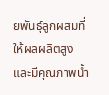ยพันธุ์ลูกผสมที่ให้ผลผลิตสูงและมีคุณภาพน้ำ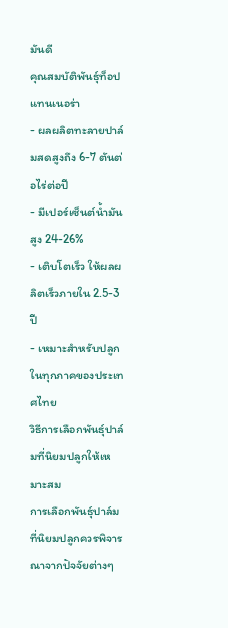มันดี
คุณสมบัติพันธุ์ท็อปแทนเนอร่า
- ผลผลิตทะลายปาล์มสดสูงถึง 6-7 ตันต่อไร่ต่อปี
- มีเปอร์เซ็นต์น้ำมันสูง 24-26%
- เติบโตเร็ว ให้ผลผลิตเร็วภายใน 2.5-3 ปี
- เหมาะสำหรับปลูกในทุกภาคของประเทศไทย
วิธีการเลือกพันธุ์ปาล์มที่นิยมปลูกให้เหมาะสม
การเลือกพันธุ์ปาล์มที่นิยมปลูกควรพิจารณาจากปัจจัยต่างๆ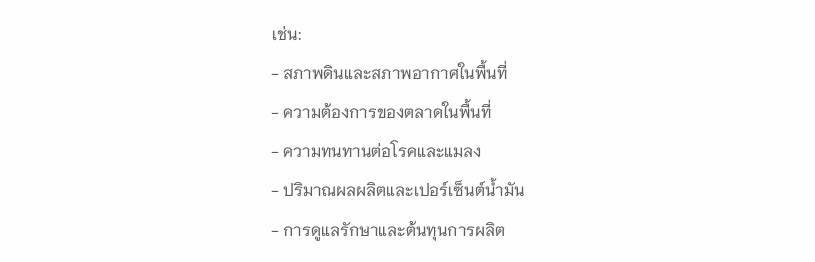เช่น:
- สภาพดินและสภาพอากาศในพื้นที่
- ความต้องการของตลาดในพื้นที่
- ความทนทานต่อโรคและแมลง
- ปริมาณผลผลิตและเปอร์เซ็นต์น้ำมัน
- การดูแลรักษาและต้นทุนการผลิต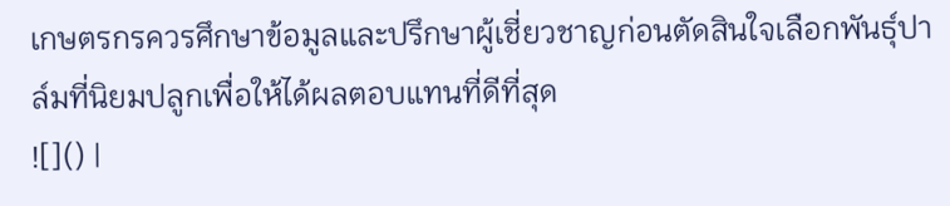เกษตรกรควรศึกษาข้อมูลและปรึกษาผู้เชี่ยวชาญก่อนตัดสินใจเลือกพันธุ์ปาล์มที่นิยมปลูกเพื่อให้ได้ผลตอบแทนที่ดีที่สุด
![]() |